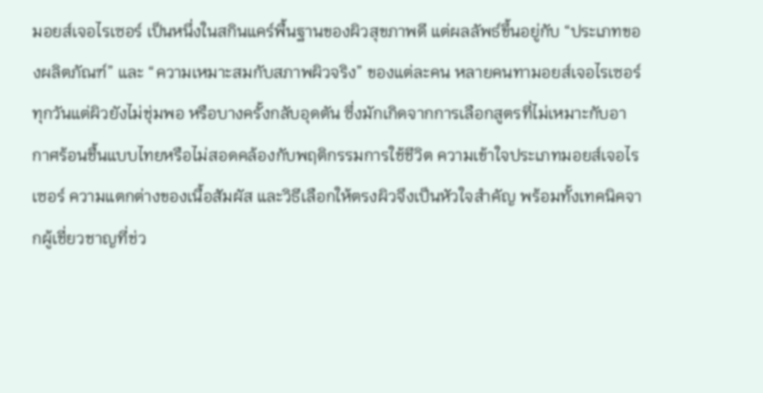มอยส์เจอไรเซอร์ เป็นหนึ่งในสกินแคร์พื้นฐานของผิวสุขภาพดี แต่ผลลัพธ์ขึ้นอยู่กับ “ประเภทของผลิตภัณฑ์” และ “ความเหมาะสมกับสภาพผิวจริง” ของแต่ละคน หลายคนทามอยส์เจอไรเซอร์ทุกวันแต่ผิวยังไม่ชุ่มพอ หรือบางครั้งกลับอุดตัน ซึ่งมักเกิดจากการเลือกสูตรที่ไม่เหมาะกับอากาศร้อนชื้นแบบไทยหรือไม่สอดคล้องกับพฤติกรรมการใช้ชีวิต ความเข้าใจประเภทมอยส์เจอไรเซอร์ ความแตกต่างของเนื้อสัมผัส และวิธีเลือกให้ตรงผิวจึงเป็นหัวใจสำคัญ พร้อมทั้งเทคนิคจากผู้เชี่ยวชาญที่ช่ว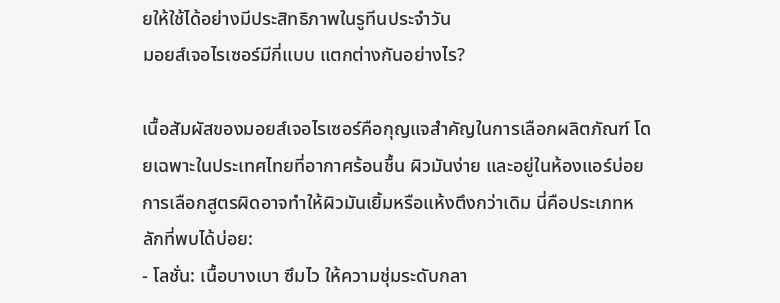ยให้ใช้ได้อย่างมีประสิทธิภาพในรูทีนประจำวัน
มอยส์เจอไรเซอร์มีกี่แบบ แตกต่างกันอย่างไร?

เนื้อสัมผัสของมอยส์เจอไรเซอร์คือกุญแจสำคัญในการเลือกผลิตภัณฑ์ โดยเฉพาะในประเทศไทยที่อากาศร้อนชื้น ผิวมันง่าย และอยู่ในห้องแอร์บ่อย การเลือกสูตรผิดอาจทำให้ผิวมันเยิ้มหรือแห้งตึงกว่าเดิม นี่คือประเภทหลักที่พบได้บ่อย:
- โลชั่น: เนื้อบางเบา ซึมไว ให้ความชุ่มระดับกลา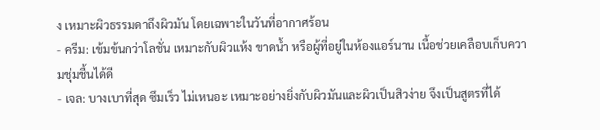ง เหมาะผิวธรรมดาถึงผิวมัน โดยเฉพาะในวันที่อากาศร้อน
- ครีม: เข้มข้นกว่าโลชั่น เหมาะกับผิวแห้ง ขาดน้ำ หรือผู้ที่อยู่ในห้องแอร์นาน เนื้อช่วยเคลือบเก็บความชุ่มชื้นได้ดี
- เจล: บางเบาที่สุด ซึมเร็ว ไม่เหนอะ เหมาะอย่างยิ่งกับผิวมันและผิวเป็นสิวง่าย จึงเป็นสูตรที่ได้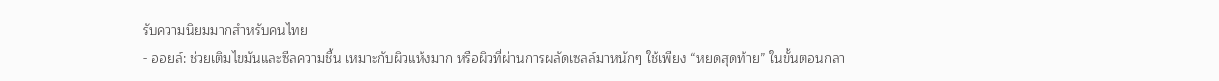รับความนิยมมากสำหรับคนไทย
- ออยล์: ช่วยเติมไขมันและซีลความชื้น เหมาะกับผิวแห้งมาก หรือผิวที่ผ่านการผลัดเซลล์มาหนักๆ ใช้เพียง “หยดสุดท้าย” ในขั้นตอนกลา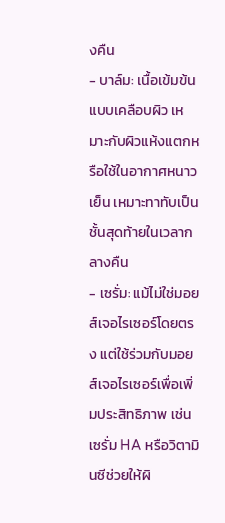งคืน
- บาล์ม: เนื้อเข้มข้นแบบเคลือบผิว เหมาะกับผิวแห้งแตกหรือใช้ในอากาศหนาวเย็น เหมาะทาทับเป็นชั้นสุดท้ายในเวลากลางคืน
- เซรั่ม: แม้ไม่ใช่มอยส์เจอไรเซอร์โดยตรง แต่ใช้ร่วมกับมอยส์เจอไรเซอร์เพื่อเพิ่มประสิทธิภาพ เช่น เซรั่ม HA หรือวิตามินซีช่วยให้ผิ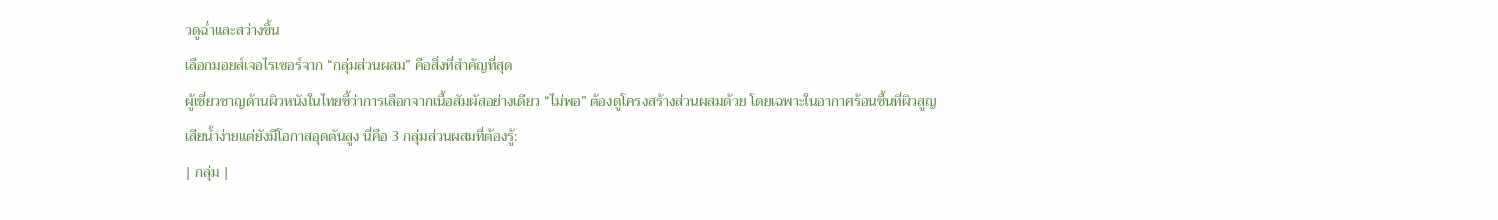วดูฉ่ำและสว่างขึ้น
เลือกมอยส์เจอไรเซอร์จาก “กลุ่มส่วนผสม” คือสิ่งที่สำคัญที่สุด
ผู้เชี่ยวชาญด้านผิวหนังในไทยชี้ว่าการเลือกจากเนื้อสัมผัสอย่างเดียว “ไม่พอ” ต้องดูโครงสร้างส่วนผสมด้วย โดยเฉพาะในอากาศร้อนชื้นที่ผิวสูญเสียน้ำง่ายแต่ยังมีโอกาสอุดตันสูง นี่คือ 3 กลุ่มส่วนผสมที่ต้องรู้:
| กลุ่ม |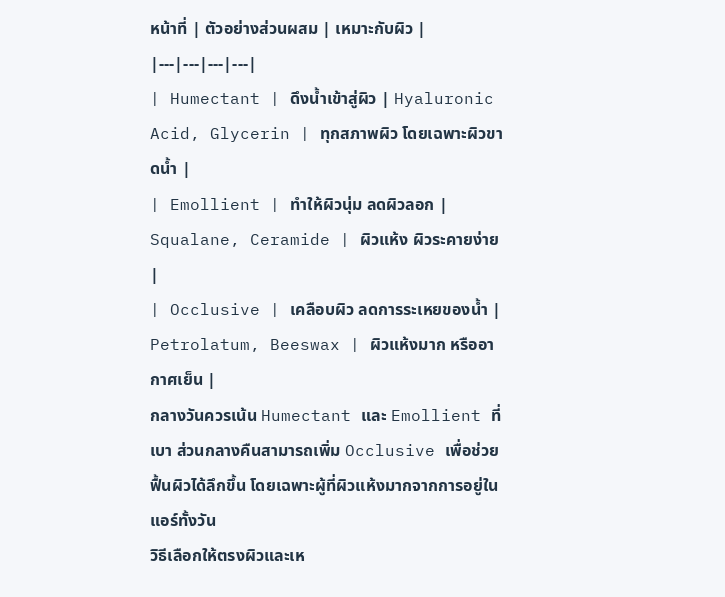หน้าที่ | ตัวอย่างส่วนผสม | เหมาะกับผิว |
|---|---|---|---|
| Humectant | ดึงน้ำเข้าสู่ผิว | Hyaluronic Acid, Glycerin | ทุกสภาพผิว โดยเฉพาะผิวขาดน้ำ |
| Emollient | ทำให้ผิวนุ่ม ลดผิวลอก | Squalane, Ceramide | ผิวแห้ง ผิวระคายง่าย |
| Occlusive | เคลือบผิว ลดการระเหยของน้ำ | Petrolatum, Beeswax | ผิวแห้งมาก หรืออากาศเย็น |
กลางวันควรเน้น Humectant และ Emollient ที่เบา ส่วนกลางคืนสามารถเพิ่ม Occlusive เพื่อช่วยฟื้นผิวได้ลึกขึ้น โดยเฉพาะผู้ที่ผิวแห้งมากจากการอยู่ในแอร์ทั้งวัน
วิธีเลือกให้ตรงผิวและเห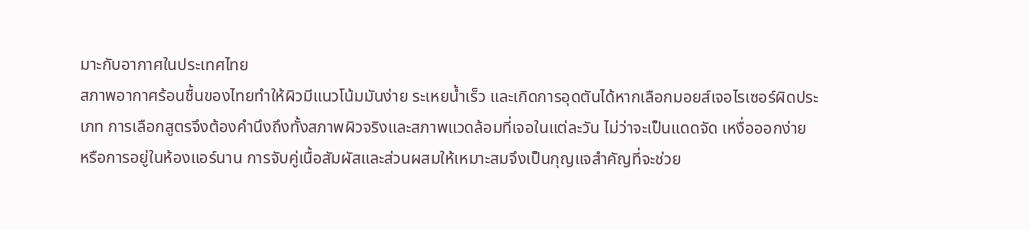มาะกับอากาศในประเทศไทย
สภาพอากาศร้อนชื้นของไทยทำให้ผิวมีแนวโน้มมันง่าย ระเหยน้ำเร็ว และเกิดการอุดตันได้หากเลือกมอยส์เจอไรเซอร์ผิดประเภท การเลือกสูตรจึงต้องคำนึงถึงทั้งสภาพผิวจริงและสภาพแวดล้อมที่เจอในแต่ละวัน ไม่ว่าจะเป็นแดดจัด เหงื่อออกง่าย หรือการอยู่ในห้องแอร์นาน การจับคู่เนื้อสัมผัสและส่วนผสมให้เหมาะสมจึงเป็นกุญแจสำคัญที่จะช่วย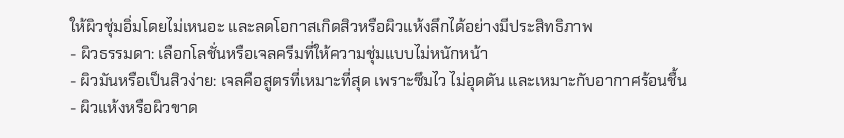ให้ผิวชุ่มอิ่มโดยไม่เหนอะ และลดโอกาสเกิดสิวหรือผิวแห้งลึกได้อย่างมีประสิทธิภาพ
- ผิวธรรมดา: เลือกโลชั่นหรือเจลครีมที่ให้ความชุ่มแบบไม่หนักหน้า
- ผิวมันหรือเป็นสิวง่าย: เจลคือสูตรที่เหมาะที่สุด เพราะซึมไว ไม่อุดตัน และเหมาะกับอากาศร้อนชื้น
- ผิวแห้งหรือผิวขาด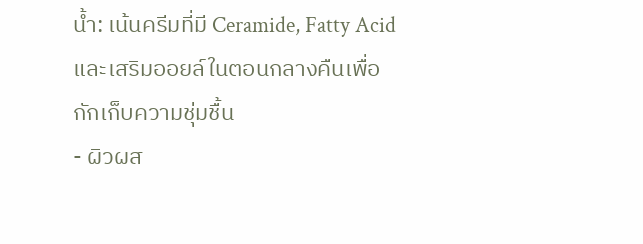น้ำ: เน้นครีมที่มี Ceramide, Fatty Acid และเสริมออยล์ในตอนกลางคืนเพื่อกักเก็บความชุ่มชื้น
- ผิวผส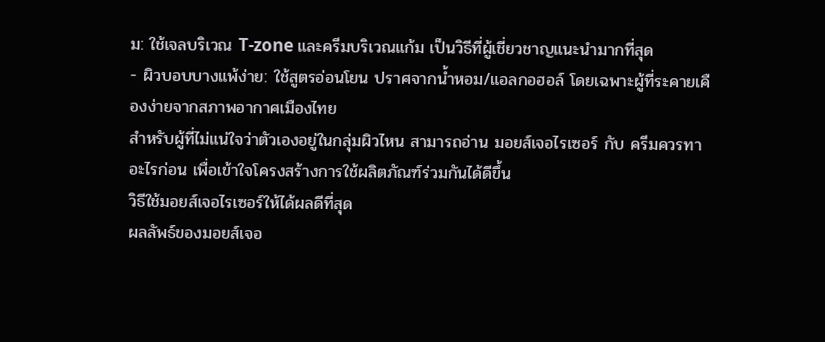ม: ใช้เจลบริเวณ T-zone และครีมบริเวณแก้ม เป็นวิธีที่ผู้เชี่ยวชาญแนะนำมากที่สุด
- ผิวบอบบางแพ้ง่าย: ใช้สูตรอ่อนโยน ปราศจากน้ำหอม/แอลกอฮอล์ โดยเฉพาะผู้ที่ระคายเคืองง่ายจากสภาพอากาศเมืองไทย
สำหรับผู้ที่ไม่แน่ใจว่าตัวเองอยู่ในกลุ่มผิวไหน สามารถอ่าน มอยส์เจอไรเซอร์ กับ ครีมควรทาอะไรก่อน เพื่อเข้าใจโครงสร้างการใช้ผลิตภัณฑ์ร่วมกันได้ดีขึ้น
วิธีใช้มอยส์เจอไรเซอร์ให้ได้ผลดีที่สุด
ผลลัพธ์ของมอยส์เจอ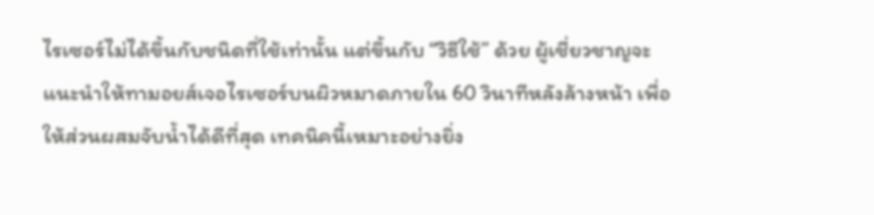ไรเซอร์ไม่ได้ขึ้นกับชนิดที่ใช้เท่านั้น แต่ขึ้นกับ “วิธีใช้” ด้วย ผู้เชี่ยวชาญจะแนะนำให้ทามอยส์เจอไรเซอร์บนผิวหมาดภายใน 60 วินาทีหลังล้างหน้า เพื่อให้ส่วนผสมจับน้ำได้ดีที่สุด เทคนิคนี้เหมาะอย่างยิ่ง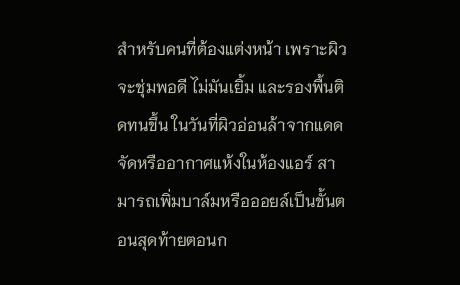สำหรับคนที่ต้องแต่งหน้า เพราะผิวจะชุ่มพอดี ไม่มันเยิ้ม และรองพื้นติดทนขึ้น ในวันที่ผิวอ่อนล้าจากแดดจัดหรืออากาศแห้งในห้องแอร์ สามารถเพิ่มบาล์มหรือออยล์เป็นขั้นตอนสุดท้ายตอนก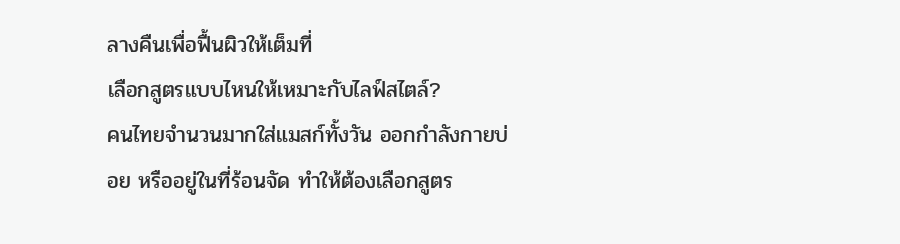ลางคืนเพื่อฟื้นผิวให้เต็มที่
เลือกสูตรแบบไหนให้เหมาะกับไลฟ์สไตล์?
คนไทยจำนวนมากใส่แมสก์ทั้งวัน ออกกำลังกายบ่อย หรืออยู่ในที่ร้อนจัด ทำให้ต้องเลือกสูตร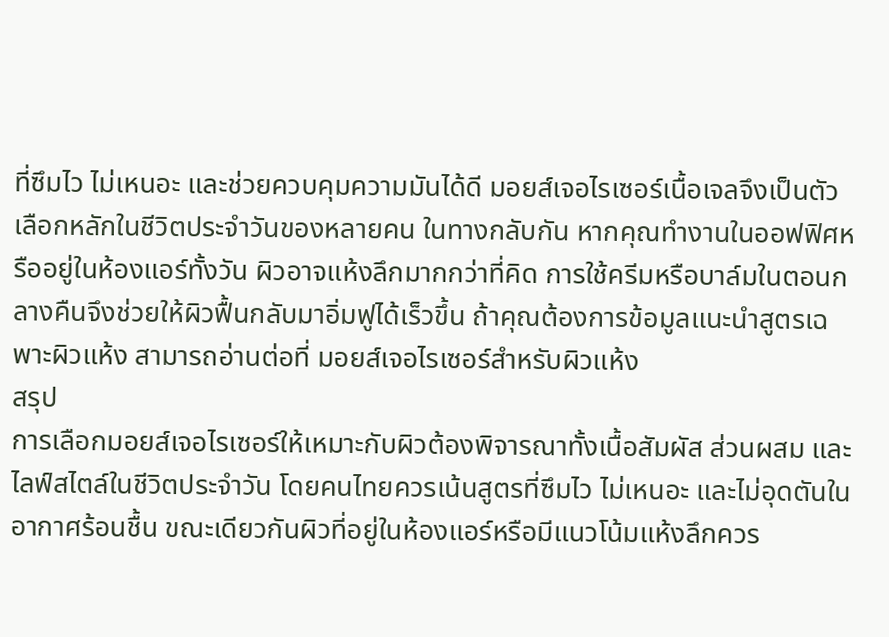ที่ซึมไว ไม่เหนอะ และช่วยควบคุมความมันได้ดี มอยส์เจอไรเซอร์เนื้อเจลจึงเป็นตัวเลือกหลักในชีวิตประจำวันของหลายคน ในทางกลับกัน หากคุณทำงานในออฟฟิศหรืออยู่ในห้องแอร์ทั้งวัน ผิวอาจแห้งลึกมากกว่าที่คิด การใช้ครีมหรือบาล์มในตอนกลางคืนจึงช่วยให้ผิวฟื้นกลับมาอิ่มฟูได้เร็วขึ้น ถ้าคุณต้องการข้อมูลแนะนำสูตรเฉพาะผิวแห้ง สามารถอ่านต่อที่ มอยส์เจอไรเซอร์สำหรับผิวแห้ง
สรุป
การเลือกมอยส์เจอไรเซอร์ให้เหมาะกับผิวต้องพิจารณาทั้งเนื้อสัมผัส ส่วนผสม และไลฟ์สไตล์ในชีวิตประจำวัน โดยคนไทยควรเน้นสูตรที่ซึมไว ไม่เหนอะ และไม่อุดตันในอากาศร้อนชื้น ขณะเดียวกันผิวที่อยู่ในห้องแอร์หรือมีแนวโน้มแห้งลึกควร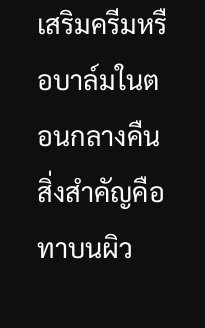เสริมครีมหรือบาล์มในตอนกลางคืน สิ่งสำคัญคือทาบนผิว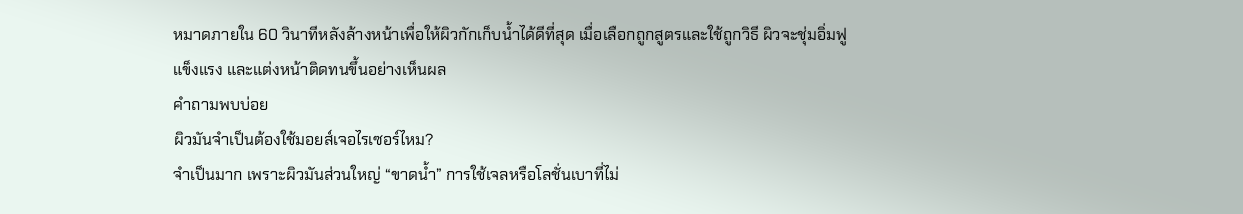หมาดภายใน 60 วินาทีหลังล้างหน้าเพื่อให้ผิวกักเก็บน้ำได้ดีที่สุด เมื่อเลือกถูกสูตรและใช้ถูกวิธี ผิวจะชุ่มอิ่มฟู แข็งแรง และแต่งหน้าติดทนขึ้นอย่างเห็นผล
คำถามพบบ่อย
ผิวมันจำเป็นต้องใช้มอยส์เจอไรเซอร์ไหม?
จำเป็นมาก เพราะผิวมันส่วนใหญ่ “ขาดน้ำ” การใช้เจลหรือโลชั่นเบาที่ไม่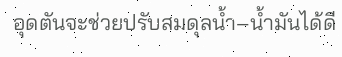อุดตันจะช่วยปรับสมดุลน้ำ–น้ำมันได้ดี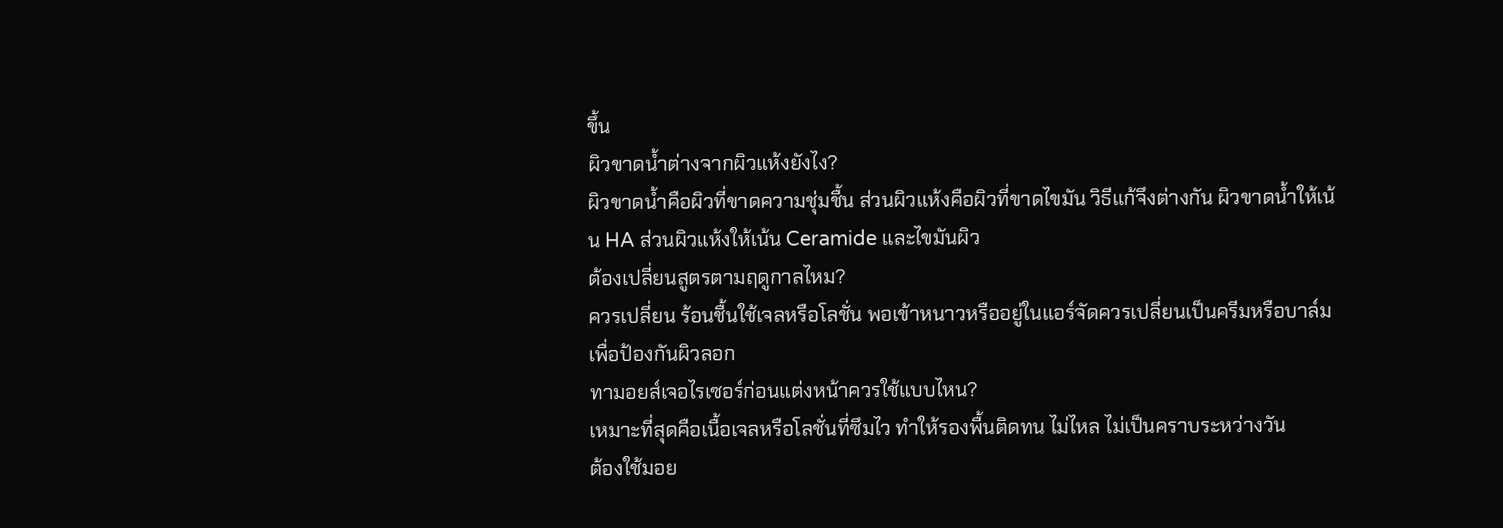ขึ้น
ผิวขาดน้ำต่างจากผิวแห้งยังไง?
ผิวขาดน้ำคือผิวที่ขาดความชุ่มชื้น ส่วนผิวแห้งคือผิวที่ขาดไขมัน วิธีแก้จึงต่างกัน ผิวขาดน้ำให้เน้น HA ส่วนผิวแห้งให้เน้น Ceramide และไขมันผิว
ต้องเปลี่ยนสูตรตามฤดูกาลไหม?
ควรเปลี่ยน ร้อนชื้นใช้เจลหรือโลชั่น พอเข้าหนาวหรืออยู่ในแอร์จัดควรเปลี่ยนเป็นครีมหรือบาล์มเพื่อป้องกันผิวลอก
ทามอยส์เจอไรเซอร์ก่อนแต่งหน้าควรใช้แบบไหน?
เหมาะที่สุดคือเนื้อเจลหรือโลชั่นที่ซึมไว ทำให้รองพื้นติดทน ไม่ไหล ไม่เป็นคราบระหว่างวัน
ต้องใช้มอย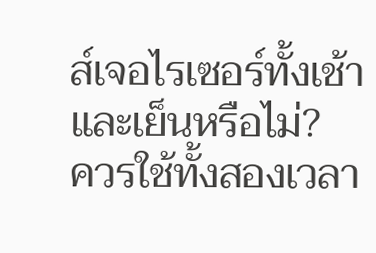ส์เจอไรเซอร์ทั้งเช้าและเย็นหรือไม่?
ควรใช้ทั้งสองเวลา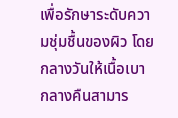เพื่อรักษาระดับความชุ่มชื้นของผิว โดยกลางวันให้เนื้อเบา กลางคืนสามาร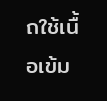ถใช้เนื้อเข้ม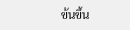ข้นขึ้น